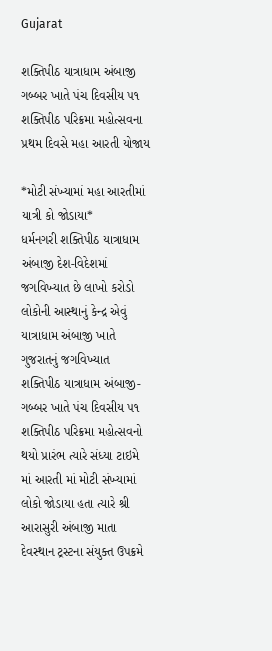Gujarat

શક્તિપીઠ યાત્રાધામ અંબાજી ગબ્બર ખાતે પંચ દિવસીય ૫૧ શક્તિપીઠ પરિક્રમા મહોત્સવના પ્રથમ દિવસે મહા આરતી યોજાય

*મોટી સંખ્યામાં મહા આરતીમાં યાત્રી કો જોડાયા*
ધર્મનગરી શક્તિપીઠ યાત્રાધામ અંબાજી દેશ-વિદેશમાં જગવિખ્યાત છે લાખો કરોડો લોકોની આસ્થાનું કેન્દ્ર એવું યાત્રાધામ અંબાજી ખાતે ગુજરાતનું જગવિખ્યાત શક્તિપીઠ યાત્રાધામ અંબાજી- ગબ્બર ખાતે પંચ દિવસીય ૫૧ શક્તિપીઠ પરિક્રમા મહોત્સવનો થયો પ્રારંભ ત્યારે સંધ્યા ટાઇમે માં આરતી માં મોટી સંખ્યામાં લોકો જોડાયા હતા ત્યારે શ્રી આરાસુરી અંબાજી માતા દેવસ્થાન ટ્રસ્ટના સંયુક્ત ઉપક્રમે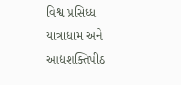વિશ્વ પ્રસિધ્ધ યાત્રાધામ અને આદ્યશક્તિપીઠ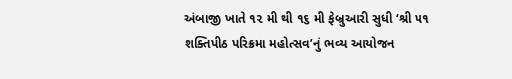અંબાજી ખાતે ૧૨ મી થી ૧૬ મી ફેબ્રુઆરી સુધી ‘શ્રી ૫૧ શક્તિપીઠ પરિક્રમા મહોત્સવ’નું ભવ્ય આયોજન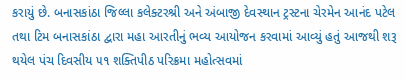કરાયું છે. બનાસકાંઠા જિલ્લા કલેક્ટરશ્રી અને અંબાજી દેવસ્થાન ટ્રસ્ટના ચેરમેન આનંદ પટેલ તથા ટિમ બનાસકાંઠા દ્વારા મહા આરતીનું ભવ્ય આયોજન કરવામાં આવ્યું હતું આજથી શરૂ થયેલ પંચ દિવસીય ૫૧ શક્તિપીઠ પરિક્રમા મહોત્સવમાં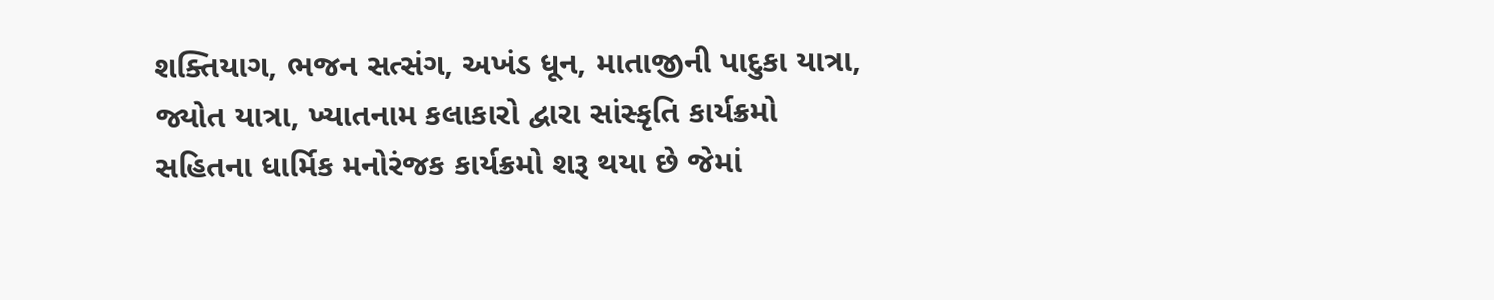શક્તિયાગ, ભજન સત્સંગ, અખંડ ધૂન, માતાજીની પાદુકા યાત્રા, જ્યોત યાત્રા, ખ્યાતનામ કલાકારો દ્વારા સાંસ્કૃતિ કાર્યક્રમો સહિતના ધાર્મિક મનોરંજક કાર્યક્રમો શરૂ થયા છે જેમાં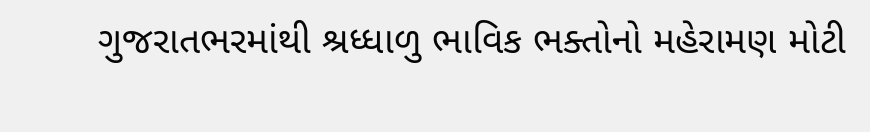ગુજરાતભરમાંથી શ્રધ્ધાળુ ભાવિક ભક્તોનો મહેરામણ મોટી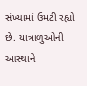સંખ્યામાં ઉમટી રહ્યો છે. યાત્રાળુઓની આસ્થાને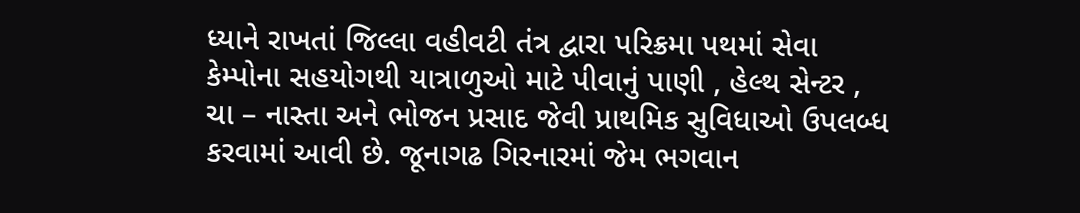ધ્યાને રાખતાં જિલ્લા વહીવટી તંત્ર દ્વારા પરિક્રમા પથમાં સેવા કેમ્પોના સહયોગથી યાત્રાળુઓ માટે પીવાનું પાણી , હેલ્થ સેન્ટર , ચા – નાસ્તા અને ભોજન પ્રસાદ જેવી પ્રાથમિક સુવિધાઓ ઉપલબ્ધ કરવામાં આવી છે. જૂનાગઢ ગિરનારમાં જેમ ભગવાન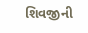શિવજીની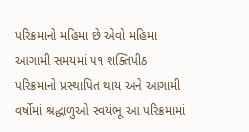પરિક્રમાનો મહિમા છે એવો મહિમા આગામી સમયમાં ૫૧ શક્તિપીઠ પરિક્રમાનો પ્રસ્થાપિત થાય અને આગામી વર્ષોમાં શ્રદ્ધાળુઓ સ્વયંભૂ આ પરિક્રમામાં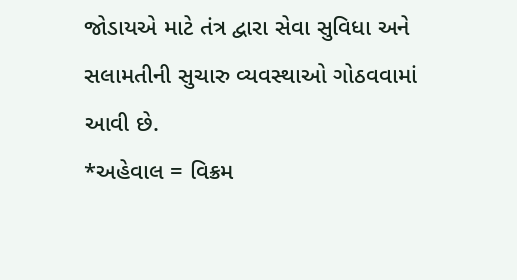જોડાયએ માટે તંત્ર દ્વારા સેવા સુવિધા અને સલામતીની સુચારુ વ્યવસ્થાઓ ગોઠવવામાં આવી છે.
*અહેવાલ = વિક્રમ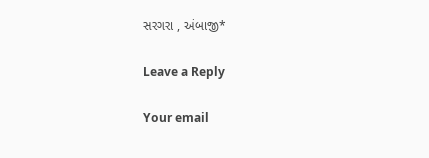સરગરા , અંબાજી*

Leave a Reply

Your email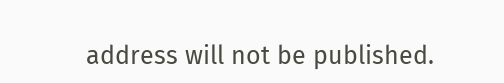address will not be published.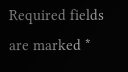Required fields are marked *